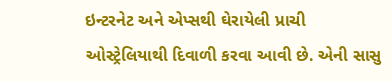ઇન્ટરનેટ અને એપ્સથી ઘેરાયેલી પ્રાચી ઓસ્ટ્રેલિયાથી દિવાળી કરવા આવી છે. એની સાસુ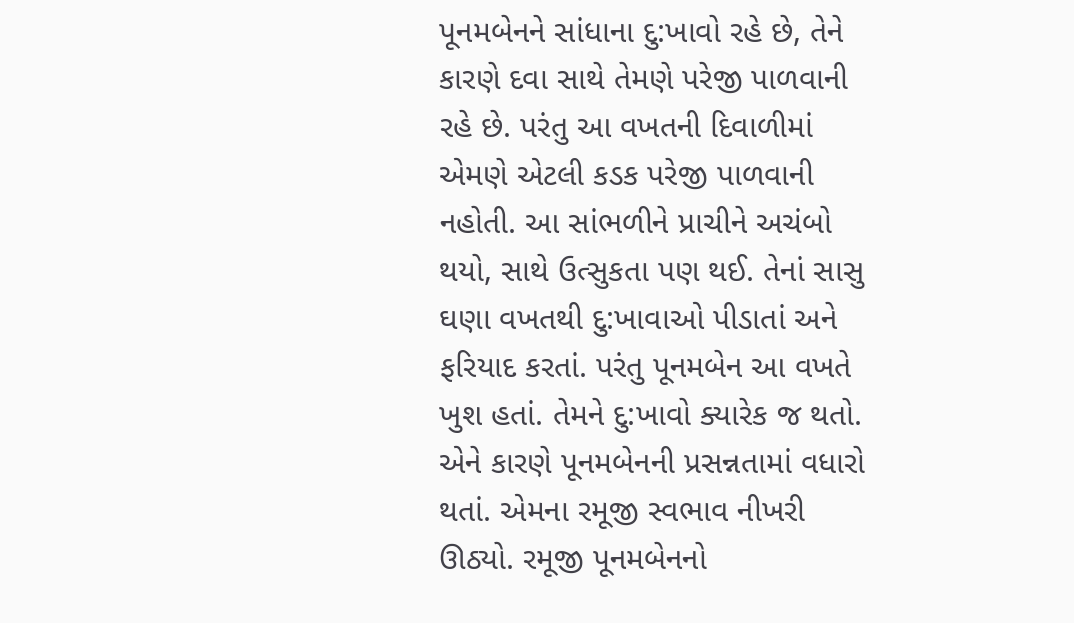પૂનમબેનને સાંધાના દુ:ખાવો રહે છે, તેને કારણે દવા સાથે તેમણે પરેજી પાળવાની રહે છે. પરંતુ આ વખતની દિવાળીમાં એમણે એટલી કડક પરેજી પાળવાની નહોતી. આ સાંભળીને પ્રાચીને અચંબો થયો, સાથે ઉત્સુકતા પણ થઈ. તેનાં સાસુ ઘણા વખતથી દુ:ખાવાઓ પીડાતાં અને ફરિયાદ કરતાં. પરંતુ પૂનમબેન આ વખતે ખુશ હતાં. તેમને દુ:ખાવો ક્યારેક જ થતો. એને કારણે પૂનમબેનની પ્રસન્નતામાં વધારો થતાં. એમના રમૂજી સ્વભાવ નીખરી ઊઠ્યો. રમૂજી પૂનમબેનનો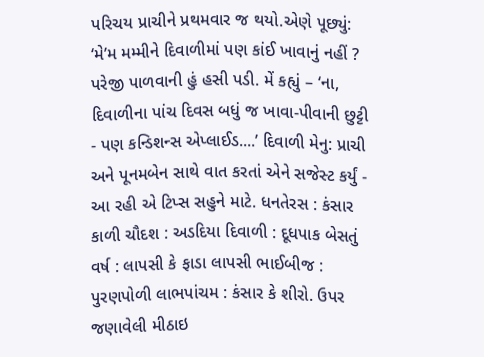પરિચય પ્રાચીને પ્રથમવાર જ થયો.એણે પૂછ્યું: ‘મે’મ મમ્મીને દિવાળીમાં પણ કાંઈ ખાવાનું નહીં ? પરેજી પાળવાની હું હસી પડી. મેં કહ્યું – ‘ના, દિવાળીના પાંચ દિવસ બધું જ ખાવા-પીવાની છુટ્ટી - પણ કન્ડિશન્સ એપ્લાઈડ....’ દિવાળી મેનુ: પ્રાચી અને પૂનમબેન સાથે વાત કરતાં એને સજેસ્ટ કર્યું - આ રહી એ ટિપ્સ સહુને માટે. ધનતેરસ : કંસાર કાળી ચૌદશ : અડદિયા દિવાળી : દૂધપાક બેસતું વર્ષ : લાપસી કે ફાડા લાપસી ભાઈબીજ : પુરણપોળી લાભપાંચમ : કંસાર કે શીરો. ઉપર જણાવેલી મીઠાઇ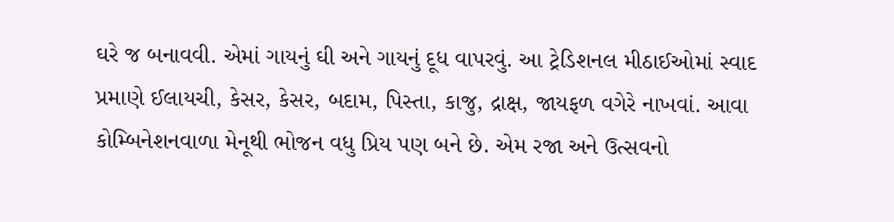ઘરે જ બનાવવી. એમાં ગાયનું ઘી અને ગાયનું દૂધ વાપરવું. આ ટ્રેડિશનલ મીઠાઈઓમાં સ્વાદ પ્રમાણે ઈલાયચી, કેસર, કેસર, બદામ, પિસ્તા, કાજુ, દ્રાક્ષ, જાયફળ વગેરે નાખવાં. આવા કોમ્બિનેશનવાળા મેનૂથી ભોજન વધુ પ્રિય પણ બને છે. એમ રજા અને ઉત્સવનો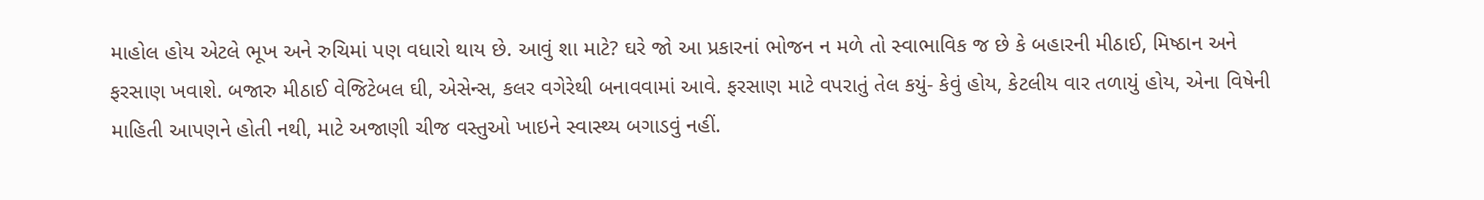માહોલ હોય એટલે ભૂખ અને રુચિમાં પણ વધારો થાય છે. આવું શા માટે? ઘરે જો આ પ્રકારનાં ભોજન ન મળે તો સ્વાભાવિક જ છે કે બહારની મીઠાઈ, મિષ્ઠાન અને ફરસાણ ખવાશે. બજારુ મીઠાઈ વેજિટેબલ ઘી, એસેન્સ, કલર વગેરેથી બનાવવામાં આવે. ફરસાણ માટે વપરાતું તેલ કયું- કેવું હોય, કેટલીય વાર તળાયું હોય, એના વિષેની માહિતી આપણને હોતી નથી, માટે અજાણી ચીજ વસ્તુઓ ખાઇને સ્વાસ્થ્ય બગાડવું નહીં.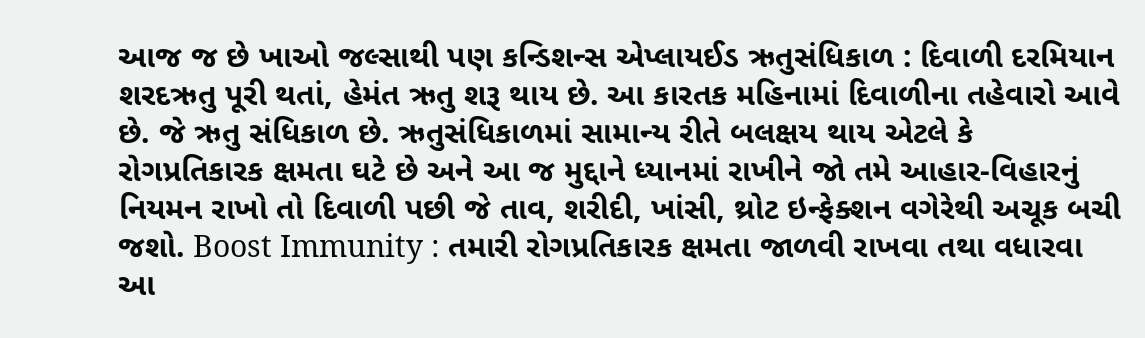આજ જ છે ખાઓ જલ્સાથી પણ કન્ડિશન્સ એપ્લાયઈડ ઋતુસંધિકાળ : દિવાળી દરમિયાન શરદઋતુ પૂરી થતાં, હેમંત ઋતુ શરૂ થાય છે. આ કારતક મહિનામાં દિવાળીના તહેવારો આવે છે. જે ઋતુ સંધિકાળ છે. ઋતુસંધિકાળમાં સામાન્ય રીતે બલક્ષય થાય એટલે કે રોગપ્રતિકારક ક્ષમતા ઘટે છે અને આ જ મુદ્દાને ધ્યાનમાં રાખીને જો તમે આહાર-વિહારનું નિયમન રાખો તો દિવાળી પછી જે તાવ, શરીદી, ખાંસી, થ્રોટ ઇન્ફેક્શન વગેરેથી અચૂક બચી જશો. Boost Immunity : તમારી રોગપ્રતિકારક ક્ષમતા જાળવી રાખવા તથા વધારવા આ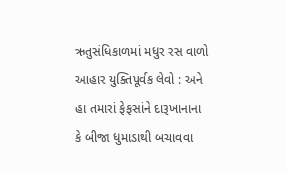ઋતુસંધિકાળમાં મધુર રસ વાળો આહાર યુક્તિપૂર્વક લેવો : અને હા તમારાં ફેફસાંને દારૂખાનાના કે બીજા ધુમાડાથી બચાવવા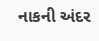નાકની અંદર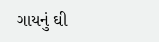ગાયનું ઘી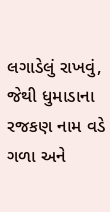લગાડેલું રાખવું, જેથી ધુમાડાના રજકણ નામ વડે ગળા અને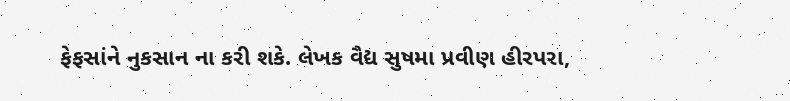ફેફસાંને નુકસાન ના કરી શકે. લેખક વૈદ્ય સુષમા પ્રવીણ હીરપરા,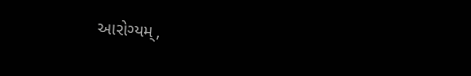આરોગ્યમ્,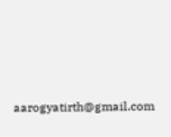aarogyatirth@gmail.com